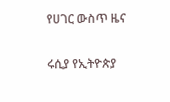የሀገር ውስጥ ዜና

ሩሲያ የኢትዮጵያ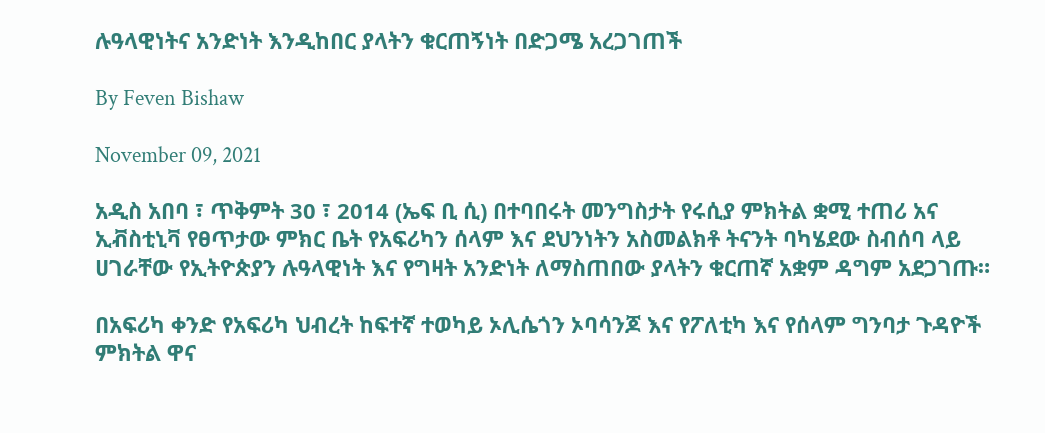ሉዓላዊነትና አንድነት እንዲከበር ያላትን ቁርጠኝነት በድጋሜ አረጋገጠች

By Feven Bishaw

November 09, 2021

አዲስ አበባ ፣ ጥቅምት 30 ፣ 2014 (ኤፍ ቢ ሲ) በተባበሩት መንግስታት የሩሲያ ምክትል ቋሚ ተጠሪ አና ኢቭስቲኒቫ የፀጥታው ምክር ቤት የአፍሪካን ሰላም እና ደህንነትን አስመልክቶ ትናንት ባካሄደው ስብሰባ ላይ ሀገራቸው የኢትዮጵያን ሉዓላዊነት እና የግዛት አንድነት ለማስጠበው ያላትን ቁርጠኛ አቋም ዳግም አደጋገጡ።

በአፍሪካ ቀንድ የአፍሪካ ህብረት ከፍተኛ ተወካይ ኦሊሴጎን ኦባሳንጆ እና የፖለቲካ እና የሰላም ግንባታ ጉዳዮች ምክትል ዋና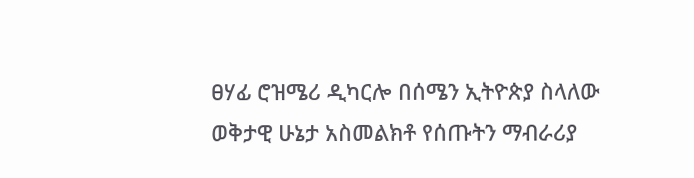ፀሃፊ ሮዝሜሪ ዲካርሎ በሰሜን ኢትዮጵያ ስላለው ወቅታዊ ሁኔታ አስመልክቶ የሰጡትን ማብራሪያ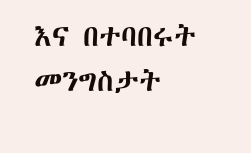እና በተባበሩት መንግስታት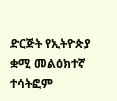ድርጅት የኢትዮጵያ ቋሚ መልዕክተኛ ተሳትፎም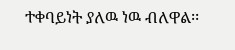ተቀባይነት ያለዉ ነዉ ብለዋል፡፡